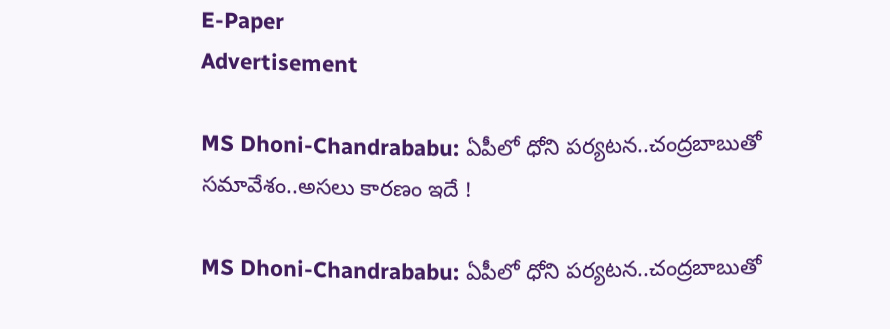E-Paper
Advertisement

MS Dhoni-Chandrababu: ఏపీలో ధోని ప‌ర్య‌ట‌న‌..చంద్ర‌బాబుతో స‌మావేశం..అస‌లు కార‌ణం ఇదే !

MS Dhoni-Chandrababu: ఏపీలో ధోని ప‌ర్య‌ట‌న‌..చంద్ర‌బాబుతో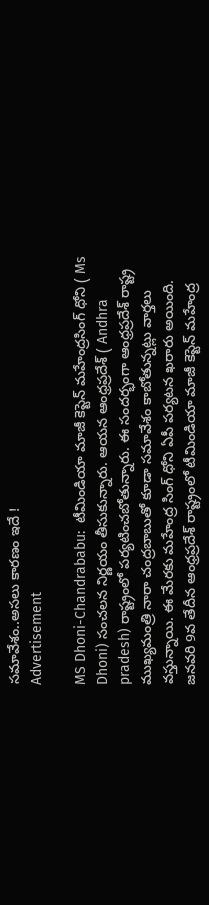స‌మావేశం..అస‌లు కార‌ణం ఇదే !
Advertisement

MS Dhoni-Chandrababu:  టీమిండియా మాజీ కెప్టెన్ మహేంద్రసింగ్ ధోని ( Ms Dhoni) సంచలన నిర్ణయం తీసుకున్నారు. ఆయన ఆంధ్రప్రదేశ్ ( Andhra pradesh) రాష్ట్రంలో పర్యటించబోతున్నారు. ఈ సందర్భంగా ఆంధ్రప్రదేశ్ రాష్ట్ర ముఖ్యమంత్రి నారా చంద్రబాబుతో కూడా సమావేశం కాబోతున్నట్లు వార్తలు వస్తున్నాయి. ఈ మేరకు మహేంద్ర సింగ్ ధోని ఏపీ పర్యటన ఖరారు అయింది. జనవరి 9వ తేదీన ఆంధ్రప్రదేశ్ రాష్ట్రంలో టీమిండియా మాజీ కెప్టెన్ మహేంద్ర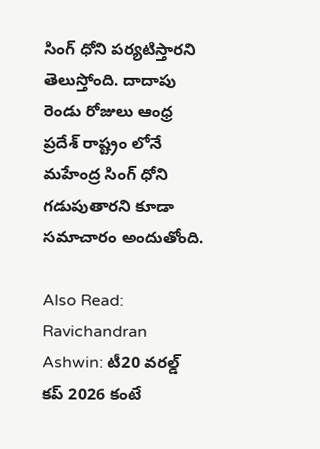సింగ్ ధోని పర్యటిస్తారని తెలుస్తోంది. దాదాపు రెండు రోజులు ఆంధ్ర ప్రదేశ్ రాష్ట్రం లోనే మహేంద్ర సింగ్ ధోని గడుపుతారని కూడా సమాచారం అందుతోంది.

Also Read: Ravichandran Ashwin: టీ20 వ‌ర‌ల్డ్ క‌ప్ 2026 కంటే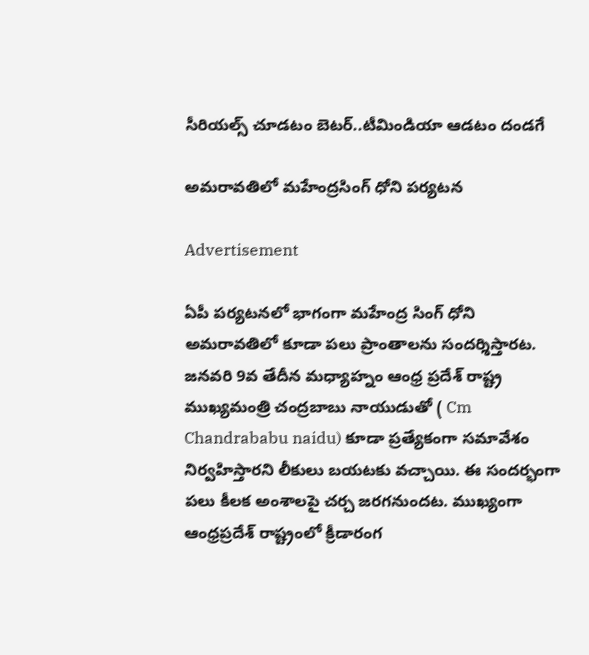సీరియ‌ల్స్ చూడ‌టం బెట‌ర్‌..టీమిండియా ఆడ‌టం దండ‌గే

అమరావతిలో మహేంద్రసింగ్ ధోని పర్యటన

Advertisement

ఏపీ పర్యటనలో భాగంగా మహేంద్ర సింగ్ ధోని అమరావతిలో కూడా పలు ప్రాంతాలను సందర్శిస్తారట. జనవరి 9వ తేదీన మధ్యాహ్నం ఆంధ్ర ప్రదేశ్ రాష్ట్ర ముఖ్యమంత్రి చంద్రబాబు నాయుడుతో ( Cm Chandrababu naidu) కూడా ప్రత్యేకంగా సమావేశం నిర్వహిస్తారని లీకులు బయటకు వచ్చాయి. ఈ సందర్భంగా పలు కీలక అంశాలపై చర్చ జరగనుందట. ముఖ్యంగా ఆంధ్రప్రదేశ్ రాష్ట్రంలో క్రీడారంగ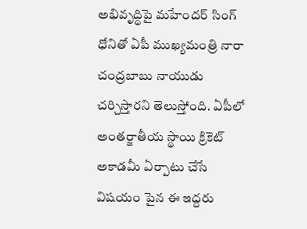అభివృద్ధిపై మహేందర్ సింగ్ ధోనితో ఏపీ ముఖ్యమంత్రి నారా చంద్రబాబు నాయుడు చర్చిస్తారని తెలుస్తోంది. ఏపీలో అంతర్జాతీయ స్థాయి క్రికెట్ అకాడమీ ఏర్పాటు చేసే విషయం పైన ఈ ఇద్దరు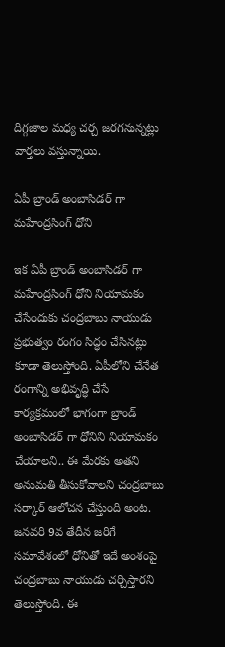దిగ్గజాల మధ్య చర్చ జరగనున్నట్లు వార్తలు వస్తున్నాయి.

ఏపీ బ్రాండ్ అంబాసిడర్ గా మహేంద్రసింగ్ ధోని

ఇక ఏపీ బ్రాండ్ అంబాసిడర్ గా మహేంద్రసింగ్ ధోని నియామకం చేసేందుకు చంద్రబాబు నాయుడు ప్రభుత్వం రంగం సిద్ధం చేసినట్లు కూడా తెలుస్తోంది. ఏపీలోని చేనేత రంగాన్ని అభివృద్ధి చేసే కార్యక్రమంలో భాగంగా బ్రాండ్ అంబాసిడర్ గా ధోనిని నియామకం చేయాలని.. ఈ మేరకు అతని అనుమతి తీసుకోవాలని చంద్రబాబు సర్కార్ ఆలోచన చేస్తుంది అంట. జనవరి 9వ తేదీన జరిగే సమావేశంలో ధోనితో ఇదే అంశంపై చంద్రబాబు నాయుడు చర్చిస్తారని తెలుస్తోంది. ఈ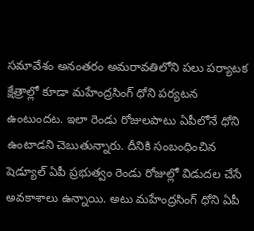సమావేశం అనంతరం అమరావతిలోని పలు పర్యాటక క్షేత్రాల్లో కూడా మహేంద్రసింగ్ ధోని పర్యటన ఉంటుందట. ఇలా రెండు రోజులపాటు ఏపీలోనే ధోని ఉంటాడని చెబుతున్నారు. దీనికి సంబంధించిన షెడ్యూల్ ఏపీ ప్రభుత్వం రెండు రోజుల్లో విడుదల చేసే అవకాశాలు ఉన్నాయి. అటు మహేంద్రసింగ్ ధోని ఏపీ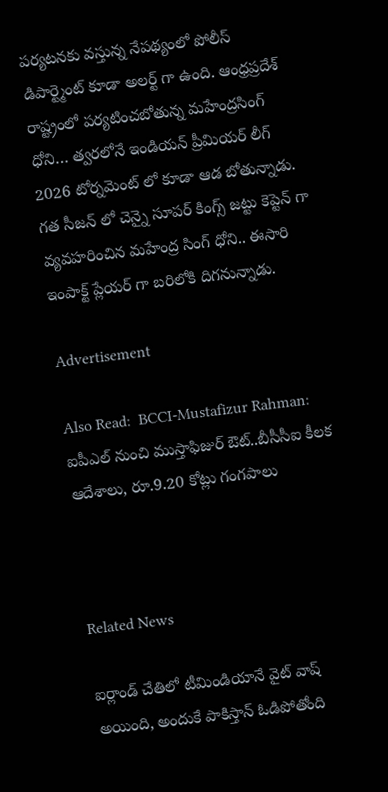పర్యటనకు వస్తున్న నేపథ్యంలో పోలీస్ డిపార్ట్మెంట్ కూడా అలర్ట్ గా ఉంది. ఆంధ్రప్రదేశ్ రాష్ట్రంలో పర్యటించబోతున్న మహేంద్రసింగ్ ధోని… త్వరలోనే ఇండియన్ ప్రీమియర్ లీగ్ 2026 టోర్నమెంట్ లో కూడా ఆడ బోతున్నాడు. గత సీజన్ లో చెన్నై సూపర్ కింగ్స్ జట్టు కెప్టెన్ గా వ్యవహరించిన మహేంద్ర సింగ్ ధోని.. ఈసారి ఇంపాక్ట్ ప్లేయర్ గా బరిలోకి దిగనున్నాడు.

Advertisement

Also Read:  BCCI-Mustafizur Rahman: ఐపీఎల్ నుంచి ముస్తాఫిజుర్ ఔట్..బీసీసీఐ కీల‌క ఆదేశాలు, రూ.9.20 కోట్లు గంగ‌పాలు



Related News

ఐర్లాండ్ చేతిలో టీమిండియానే వైట్ వాష్ అయింది, అందుకే పాకిస్తాన్ ఓడిపోతోంది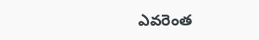ఎవ‌రెంత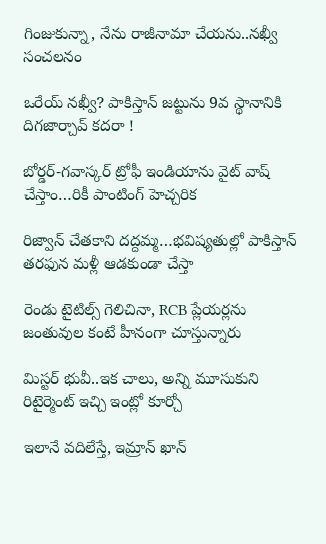గింజుకున్నా, నేను రాజీనామా చేయ‌ను..న‌ఖ్వీ సంచ‌ల‌నం

ఒరేయ్ న‌ఖ్వీ? పాకిస్తాన్ జ‌ట్టును 9వ స్థానానికి దిగ‌జార్చావ్ క‌ద‌రా !

బోర్డర్-గవాస్కర్ ట్రోఫీ ఇండియాను వైట్ వాష్ చేస్తాం…రికీ పాంటింగ్ హెచ్చరిక

రిజ్వాన్ చేత‌కాని ద‌ద్ద‌మ్మ‌…భ‌విష్య‌తుల్లో పాకిస్తాన్ తరఫున మళ్లీ ఆడ‌కుండా చేస్తా

రెండు టైటిల్స్ గెలిచినా, RCB ప్లేయ‌ర్లను జంతువుల కంటే హీనంగా చూస్తున్నారు

మిస్ట‌ర్ భువీ..ఇక చాలు, అన్ని మూసుకుని రిటైర్మెంట్ ఇచ్చి ఇంట్లో కూర్చో

ఇలానే వదిలేస్తే, ఇమ్రాన్ ఖాన్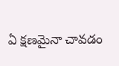ఏ క్షణమైనా చావడం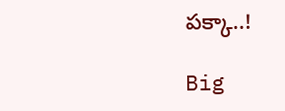పక్కా..!

Big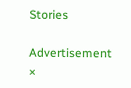Stories

Advertisement
×